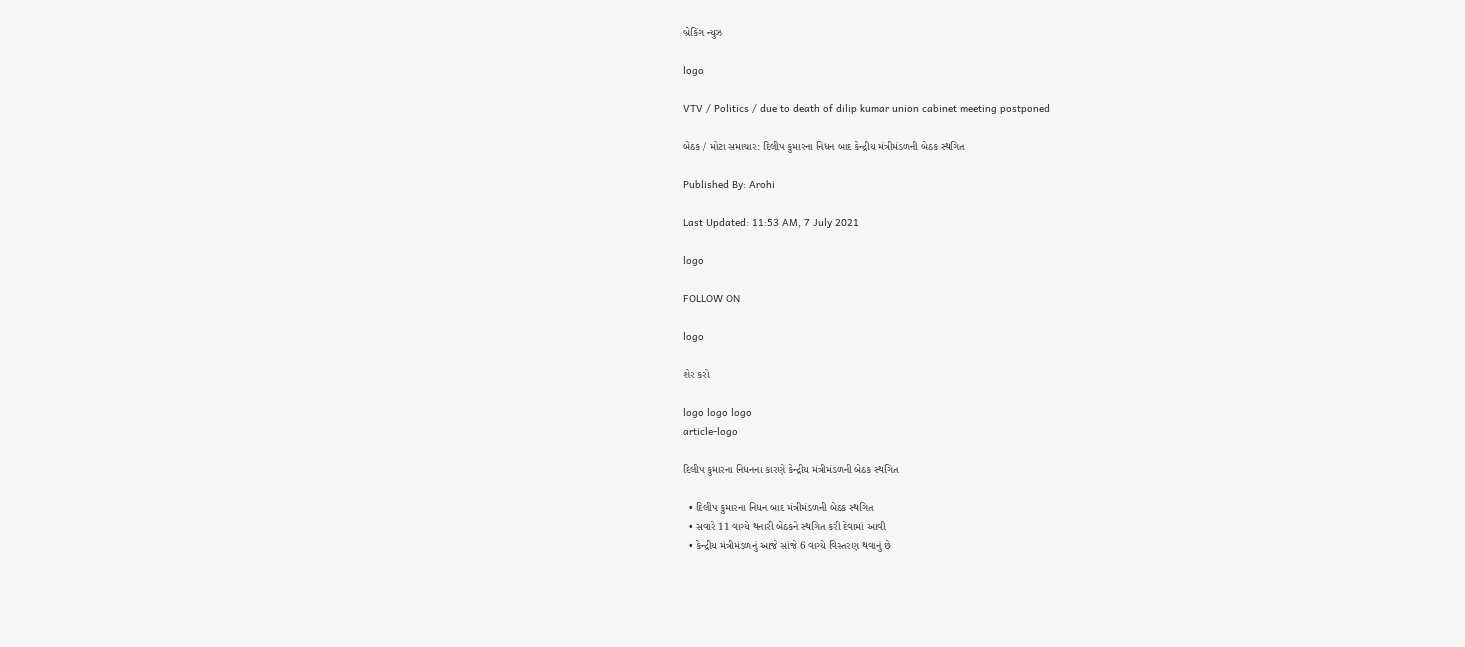બ્રેકિંગ ન્યુઝ

logo

VTV / Politics / due to death of dilip kumar union cabinet meeting postponed

બેઠક / મોટા સમાચાર: દિલીપ કુમારના નિધન બાદ કેન્દ્રીય મંત્રીમંડળની બેઠક સ્થગિત

Published By: Arohi

Last Updated: 11:53 AM, 7 July 2021

logo

FOLLOW ON

logo

શેર કરો

logo logo logo
article-logo

દિલીપ કુમારના નિધનના કારણે કેન્દ્રીય મંત્રીમંડળની બેઠક સ્થગિત

  • દિલીપ કુમારના નિધન બાદ મંત્રીમંડળની બેઠક સ્થગિત
  • સવારે 11 વાગ્યે થનારી બેઠકને સ્થગિત કરી દેવામાં આવી
  • કેન્દ્રીય મંત્રીમંડળનું આજે સાંજે 6 વાગ્યે વિસ્તરણ થવાનું છે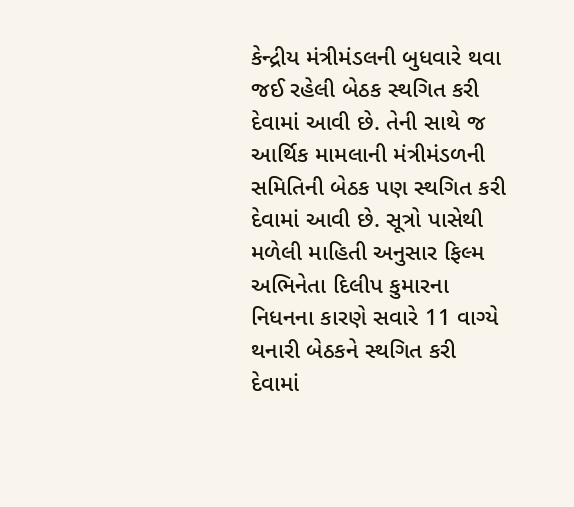કેન્દ્રીય મંત્રીમંડલની બુધવારે થવા જઈ રહેલી બેઠક સ્થગિત કરી દેવામાં આવી છે. તેની સાથે જ આર્થિક મામલાની મંત્રીમંડળની સમિતિની બેઠક પણ સ્થગિત કરી દેવામાં આવી છે. સૂત્રો પાસેથી મળેલી માહિતી અનુસાર ફિલ્મ અભિનેતા દિલીપ કુમારના નિધનના કારણે સવારે 11 વાગ્યે થનારી બેઠકને સ્થગિત કરી દેવામાં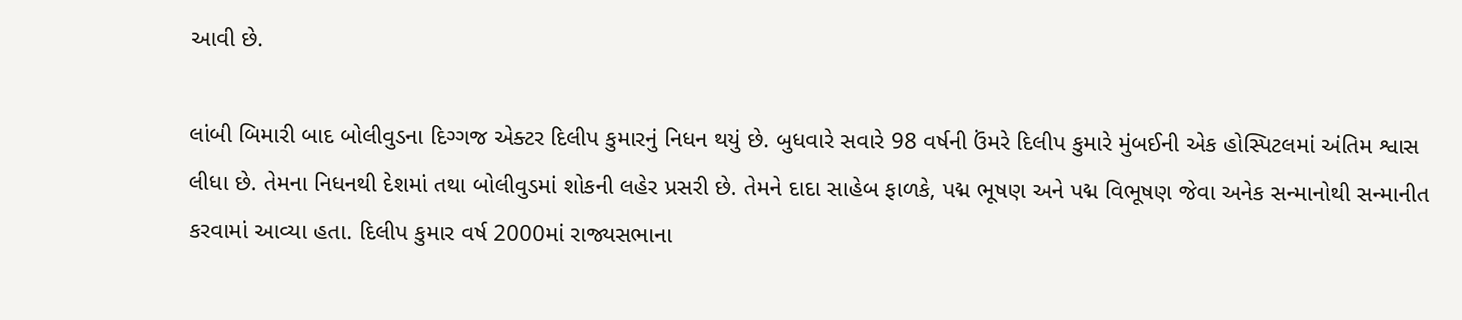આવી છે.

લાંબી બિમારી બાદ બોલીવુડના દિગ્ગજ એક્ટર દિલીપ કુમારનું નિધન થયું છે. બુધવારે સવારે 98 વર્ષની ઉંમરે દિલીપ કુમારે મુંબઈની એક હોસ્પિટલમાં અંતિમ શ્વાસ લીધા છે. તેમના નિધનથી દેશમાં તથા બોલીવુડમાં શોકની લહેર પ્રસરી છે. તેમને દાદા સાહેબ ફાળકે, પદ્મ ભૂષણ અને પદ્મ વિભૂષણ જેવા અનેક સન્માનોથી સન્માનીત કરવામાં આવ્યા હતા. દિલીપ કુમાર વર્ષ 2000માં રાજ્યસભાના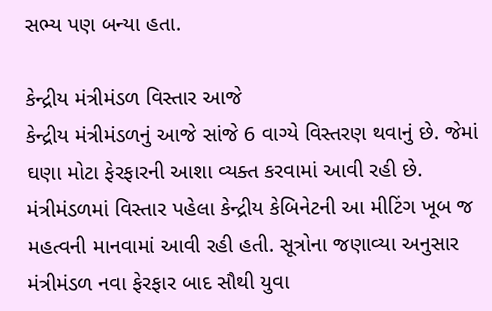સભ્ય પણ બન્યા હતા.

કેન્દ્રીય મંત્રીમંડળ વિસ્તાર આજે
કેન્દ્રીય મંત્રીમંડળનું આજે સાંજે 6 વાગ્યે વિસ્તરણ થવાનું છે. જેમાં ઘણા મોટા ફેરફારની આશા વ્યક્ત કરવામાં આવી રહી છે. મંત્રીમંડળમાં વિસ્તાર પહેલા કેન્દ્રીય કેબિનેટની આ મીટિંગ ખૂબ જ મહત્વની માનવામાં આવી રહી હતી. સૂત્રોના જણાવ્યા અનુસાર મંત્રીમંડળ નવા ફેરફાર બાદ સૌથી યુવા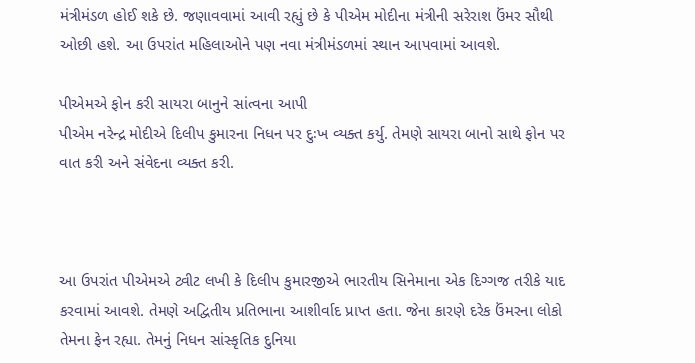મંત્રીમંડળ હોઈ શકે છે. જણાવવામાં આવી રહ્યું છે કે પીએમ મોદીના મંત્રીની સરેરાશ ઉંમર સૌથી ઓછી હશે. આ ઉપરાંત મહિલાઓને પણ નવા મંત્રીમંડળમાં સ્થાન આપવામાં આવશે.

પીએમએ ફોન કરી સાયરા બાનુને સાંત્વના આપી
પીએમ નરેન્દ્ર મોદીએ દિલીપ કુમારના નિધન પર દુઃખ વ્યક્ત કર્યુ. તેમણે સાયરા બાનો સાથે ફોન પર વાત કરી અને સંવેદના વ્યક્ત કરી.



આ ઉપરાંત પીએમએ ટ્વીટ લખી કે દિલીપ કુમારજીએ ભારતીય સિનેમાના એક દિગ્ગજ તરીકે યાદ કરવામાં આવશે. તેમણે અદ્વિતીય પ્રતિભાના આશીર્વાદ પ્રાપ્ત હતા. જેના કારણે દરેક ઉંમરના લોકો તેમના ફેન રહ્યા. તેમનું નિધન સાંસ્કૃતિક દુનિયા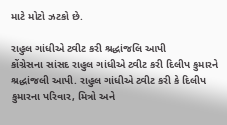માટે મોટો ઝટકો છે.

રાહુલ ગાંધીએ ટ્વીટ કરી શ્રદ્ધાંજલિ આપી
કોંગ્રેસના સાંસદ રાહુલ ગાંધીએ ટ્વીટ કરી દિલીપ કુમારને શ્રદ્ધાંજલી આપી. રાહુલ ગાંધીએ ટ્વીટ કરી કે દિલીપ કુમારના પરિવાર, મિત્રો અને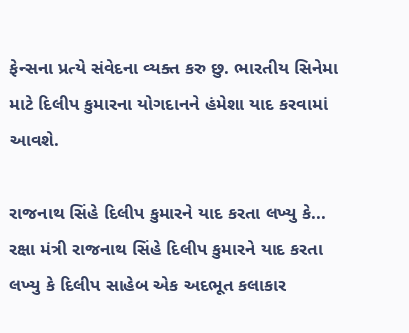ફેન્સના પ્રત્યે સંવેદના વ્યક્ત કરુ છુ. ભારતીય સિનેમા માટે દિલીપ કુમારના યોગદાનને હંમેશા યાદ કરવામાં આવશે.

રાજનાથ સિંહે દિલીપ કુમારને યાદ કરતા લખ્યુ કે...
રક્ષા મંત્રી રાજનાથ સિંહે દિલીપ કુમારને યાદ કરતા લખ્યુ કે દિલીપ સાહેબ એક અદભૂત કલાકાર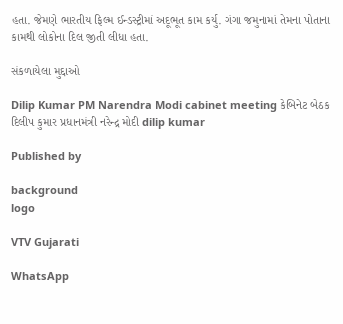હતા. જેમણે ભારતીય ફિલ્મ ઈન્ડસ્ટ્રીમાં અદૂભૂત કામ કર્યુ. ગંગા જમુનામાં તેમના પોતાના કામથી લોકોના દિલ જીતી લીધા હતા.

સંકળાયેલા મુદ્દાઓ

Dilip Kumar PM Narendra Modi cabinet meeting કેબિનેટ બેઠક દિલીપ કુમાર પ્રધાનમંત્રી નરેન્દ્ર મોદી dilip kumar

Published by

background
logo

VTV Gujarati

WhatsApp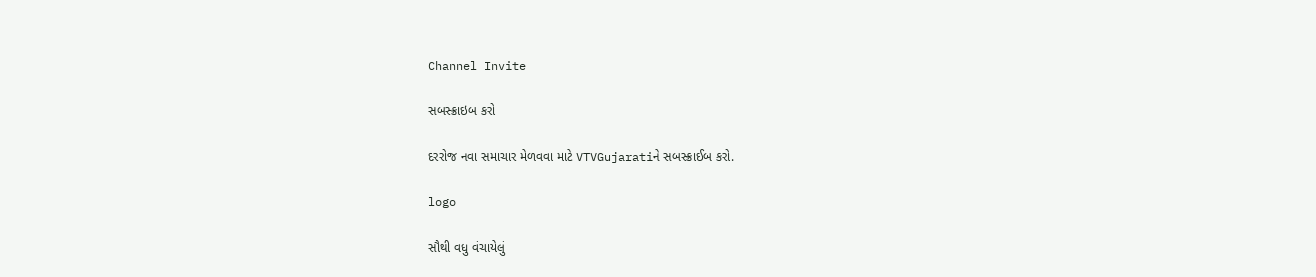Channel Invite

સબસ્ક્રાઇબ કરો

દરરોજ નવા સમાચાર મેળવવા માટે VTVGujaratiને સબસ્ક્રાઈબ કરો.

logo

સૌથી વધુ વંચાયેલું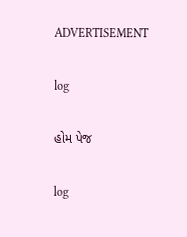ADVERTISEMENT

log

હોમ પેજ

log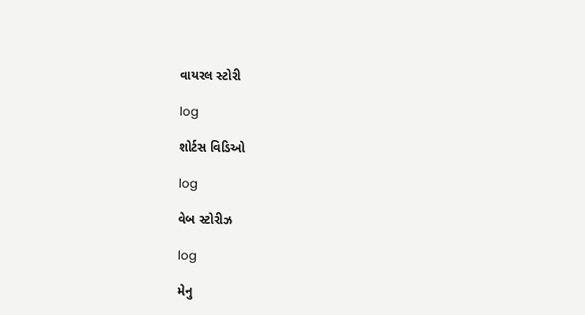વાયરલ સ્ટોરી

log

શોર્ટસ વિડિઓ

log

વેબ સ્ટોરીઝ

log

મેનુ